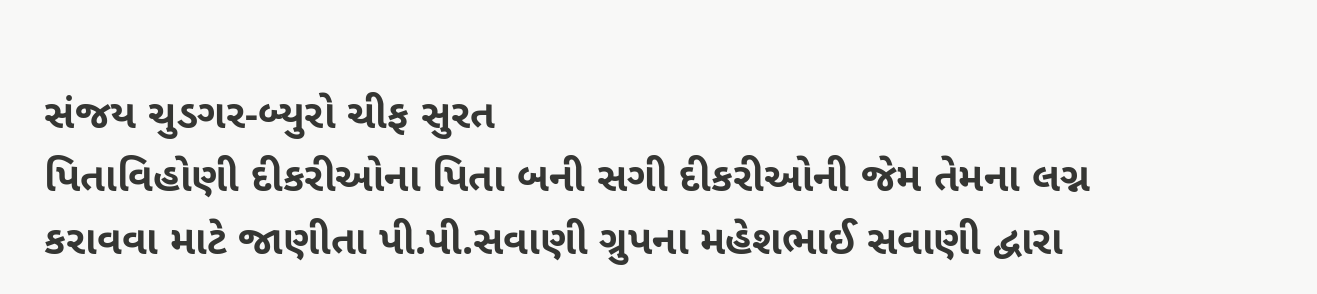સંજય ચુડગર-બ્યુરો ચીફ સુરત
પિતાવિહોણી દીકરીઓના પિતા બની સગી દીકરીઓની જેમ તેમના લગ્ન કરાવવા માટે જાણીતા પી.પી.સવાણી ગ્રુપના મહેશભાઈ સવાણી દ્વારા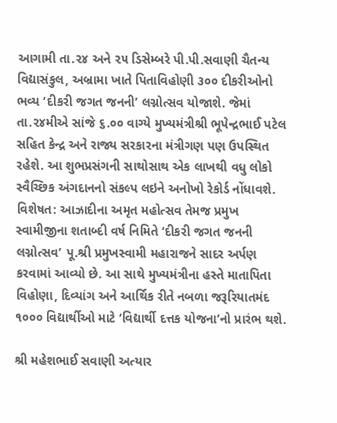આગામી તા.૨૪ અને ૨૫ ડિસેમ્બરે પી.પી.સવાણી ચૈતન્ય વિદ્યાસંકુલ, અબ્રામા ખાતે પિતાવિહોણી ૩૦૦ દીકરીઓનો ભવ્ય ‘દીકરી જગત જનની’ લગ્નોત્સવ યોજાશે. જેમાં તા.૨૪મીએ સાંજે ૬.૦૦ વાગ્યે મુખ્યમંત્રીશ્રી ભૂપેન્દ્રભાઈ પટેલ સહિત કેન્દ્ર અને રાજ્ય સરકારના મંત્રીગણ પણ ઉપસ્થિત રહેશે. આ શુભપ્રસંગની સાથોસાથ એક લાખથી વધુ લોકો સ્વૈચ્છિક અંગદાનનો સંકલ્પ લઇને અનોખો રેકોર્ડ નોંધાવશે. વિશેષત: આઝાદીના અમૃત મહોત્સવ તેમજ પ્રમુખ સ્વામીજીના શતાબ્દી વર્ષ નિમિતે ‘દીકરી જગત જનની લગ્નોત્સવ’ પૂ.શ્રી પ્રમુખસ્વામી મહારાજને સાદર અર્પણ કરવામાં આવ્યો છે. આ સાથે મુખ્યમંત્રીના હસ્તે માતાપિતા વિહોણા, દિવ્યાંગ અને આર્થિક રીતે નબળા જરૂરિયાતમંદ ૧૦૦૦ વિદ્યાર્થીઓ માટે ‘વિદ્યાર્થી દત્તક યોજના’નો પ્રારંભ થશે.

શ્રી મહેશભાઈ સવાણી અત્યાર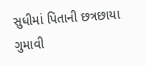સુધીમાં પિતાની છત્રછાયા ગુમાવી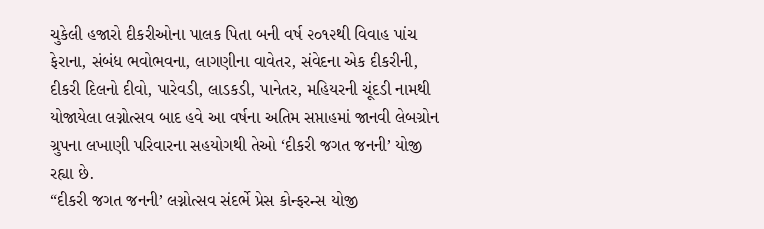ચુકેલી હજારો દીકરીઓના પાલક પિતા બની વર્ષ ૨૦૧૨થી વિવાહ પાંચ ફેરાના, સંબંધ ભવોભવના, લાગણીના વાવેતર, સંવેદના એક દીકરીની, દીકરી દિલનો દીવો, પારેવડી, લાડકડી, પાનેતર, મહિયરની ચૂંદડી નામથી યોજાયેલા લગ્નોત્સવ બાદ હવે આ વર્ષના અતિમ સપ્તાહમાં જાનવી લેબગ્રોન ગ્રુપના લખાણી પરિવારના સહયોગથી તેઓ ‘દીકરી જગત જનની’ યોજી રહ્યા છે.
“દીકરી જગત જનની’ લગ્નોત્સવ સંદર્ભે પ્રેસ કોન્ફરન્સ યોજી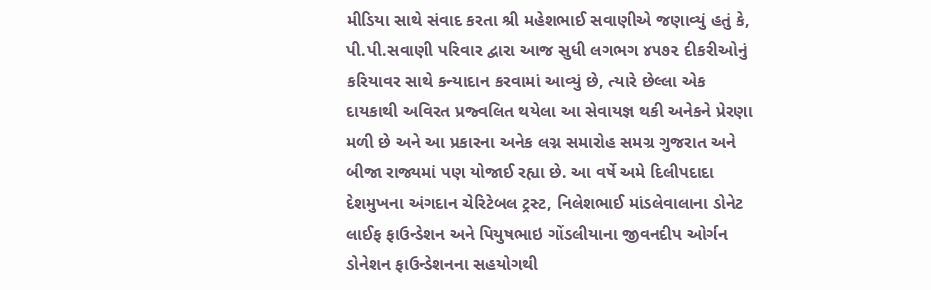મીડિયા સાથે સંવાદ કરતા શ્રી મહેશભાઈ સવાણીએ જણાવ્યું હતું કે, પી.પી.સવાણી પરિવાર દ્વારા આજ સુધી લગભગ ૪૫૭૨ દીકરીઓનું કરિયાવર સાથે કન્યાદાન કરવામાં આવ્યું છે, ત્યારે છેલ્લા એક દાયકાથી અવિરત પ્રજ્વલિત થયેલા આ સેવાયજ્ઞ થકી અનેકને પ્રેરણા મળી છે અને આ પ્રકારના અનેક લગ્ન સમારોહ સમગ્ર ગુજરાત અને બીજા રાજ્યમાં પણ યોજાઈ રહ્યા છે. આ વર્ષે અમે દિલીપદાદા દેશમુખના અંગદાન ચેરિટેબલ ટ્રસ્ટ, નિલેશભાઈ માંડલેવાલાના ડોનેટ લાઈફ ફાઉન્ડેશન અને પિયુષભાઇ ગોંડલીયાના જીવનદીપ ઓર્ગન ડોનેશન ફાઉન્ડેશનના સહયોગથી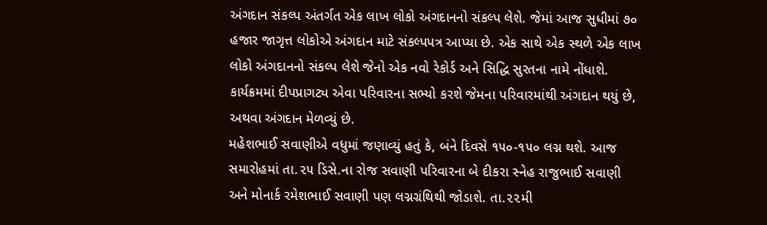અંગદાન સંકલ્પ અંતર્ગત એક લાખ લોકો અંગદાનનો સંકલ્પ લેશે. જેમાં આજ સુધીમાં ૭૦ હજાર જાગૃત્ત લોકોએ અંગદાન માટે સંકલ્પપત્ર આપ્યા છે. એક સાથે એક સ્થળે એક લાખ લોકો અંગદાનનો સંકલ્પ લેશે જેનો એક નવો રેકોર્ડ અને સિદ્ધિ સુરતના નામે નોંધાશે. કાર્યક્રમમાં દીપપ્રાગટ્ય એવા પરિવારના સભ્યો કરશે જેમના પરિવારમાંથી અંગદાન થયું છે, અથવા અંગદાન મેળવ્યું છે.
મહેશભાઈ સવાણીએ વધુમાં જણાવ્યું હતું કે, બંને દિવસે ૧૫૦-૧૫૦ લગ્ન થશે. આજ સમારોહમાં તા.૨૫ ડિસે.ના રોજ સવાણી પરિવારના બે દીકરા સ્નેહ રાજુભાઈ સવાણી અને મોનાર્ક રમેશભાઈ સવાણી પણ લગ્નગ્રંથિથી જોડાશે. તા.૨૨મી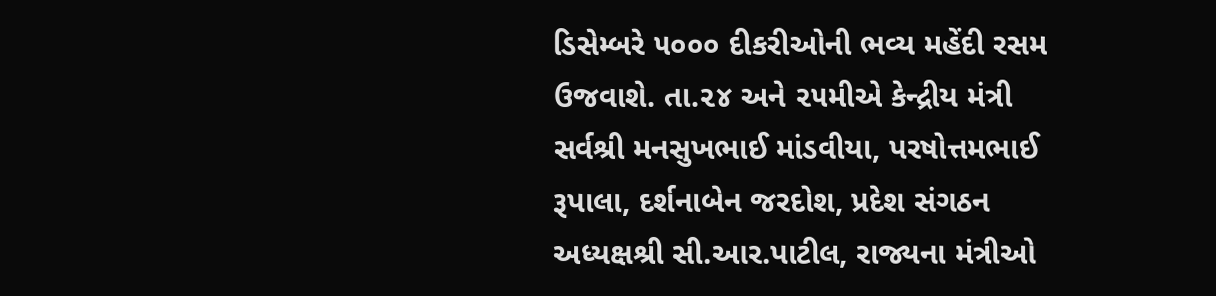ડિસેમ્બરે ૫૦૦૦ દીકરીઓની ભવ્ય મહેંદી રસમ ઉજવાશે. તા.૨૪ અને ૨૫મીએ કેન્દ્રીય મંત્રી સર્વશ્રી મનસુખભાઈ માંડવીયા, પરષોત્તમભાઈ રૂપાલા, દર્શનાબેન જરદોશ, પ્રદેશ સંગઠન અધ્યક્ષશ્રી સી.આર.પાટીલ, રાજ્યના મંત્રીઓ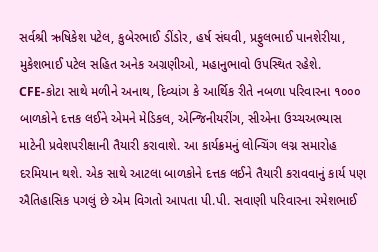સર્વશ્રી ઋષિકેશ પટેલ, કુબેરભાઈ ડીંડોર, હર્ષ સંઘવી, પ્રફુલભાઈ પાનશેરીયા, મુકેશભાઈ પટેલ સહિત અનેક અગ્રણીઓ, મહાનુભાવો ઉપસ્થિત રહેશે.
CFE-કોટા સાથે મળીને અનાથ, દિવ્યાંગ કે આર્થિક રીતે નબળા પરિવારના ૧૦૦૦ બાળકોને દત્તક લઈને એમને મેડિકલ, એન્જિનીયરીંગ, સીએના ઉચ્ચઅભ્યાસ માટેની પ્રવેશપરીક્ષાની તૈયારી કરાવાશે. આ કાર્યક્રમનું લોન્ચિંગ લગ્ન સમારોહ દરમિયાન થશે. એક સાથે આટલા બાળકોને દત્તક લઈને તૈયારી કરાવવાનું કાર્ય પણ ઐતિહાસિક પગલું છે એમ વિગતો આપતા પી.પી. સવાણી પરિવારના રમેશભાઈ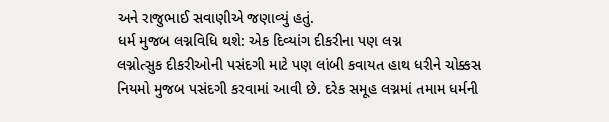અને રાજુભાઈ સવાણીએ જણાવ્યું હતું.
ધર્મ મુજબ લગ્નવિધિ થશે: એક દિવ્યાંગ દીકરીના પણ લગ્ન
લગ્નોત્સુક દીકરીઓની પસંદગી માટે પણ લાંબી કવાયત હાથ ધરીને ચોક્કસ નિયમો મુજબ પસંદગી કરવામાં આવી છે. દરેક સમૂહ લગ્નમાં તમામ ધર્મની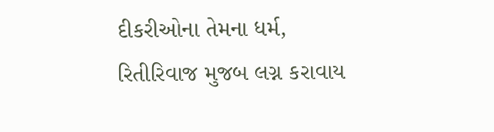દીકરીઓના તેમના ધર્મ, રિતીરિવાજ મુજબ લગ્ન કરાવાય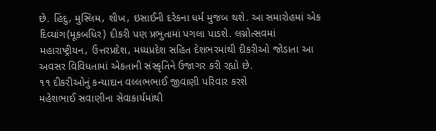છે. હિંદુ, મુસ્લિમ, શીખ, ઇસાઈની દરેકના ધર્મ મુજબ થશે. આ સમારોહમાં એક દિવ્યાંગ(મૂકબધિર) દીકરી પણ પ્રભુતામાં પગલા પાડશે. લગ્નોત્સવમાં મહારાષ્ટ્રીયન, ઉત્તરપ્રદેશ, મધ્યપ્રદેશ સહિત દેશભરમાંથી દીકરીઓ જોડાતા આ અવસર વિવિધતામાં એકતાની સંસ્કૃતિને ઉજાગર કરી રહ્યો છે.
૧૧ દીકરીઓનું કન્યાદાન વલ્લભભાઈ જીવાણી પરિવાર કરશે
મહેશભાઈ સવાણીના સેવાકાર્યમાંથી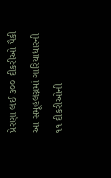પ્રેરણા લઈ ૩૦૦ દીકરીઓ પૈકી આ સમૂહલગ્નમાં ગારિયાધારની ૧૧ દીકરીઓની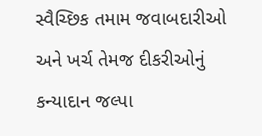સ્વૈચ્છિક તમામ જવાબદારીઓ અને ખર્ચ તેમજ દીકરીઓનું કન્યાદાન જલ્પા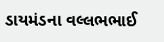ડાયમંડના વલ્લભભાઈ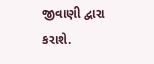જીવાણી દ્વારા કરાશે.